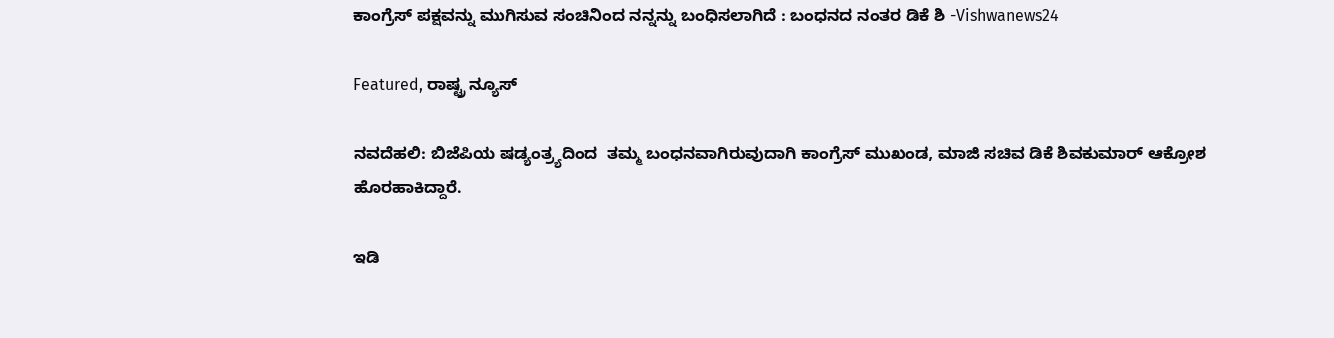ಕಾಂಗ್ರೆಸ್ ಪಕ್ಷವನ್ನು ಮುಗಿಸುವ ಸಂಚಿನಿಂದ ನನ್ನನ್ನು ಬಂಧಿಸಲಾಗಿದೆ : ಬಂಧನದ ನಂತರ ಡಿಕೆ ಶಿ -Vishwanews24

Featured, ರಾಷ್ಟ್ರ ನ್ಯೂಸ್

ನವದೆಹಲಿ: ಬಿಜೆಪಿಯ ಷಡ್ಯಂತ್ರ್ಯದಿಂದ  ತಮ್ಮ ಬಂಧನವಾಗಿರುವುದಾಗಿ ಕಾಂಗ್ರೆಸ್ ಮುಖಂಡ, ಮಾಜಿ ಸಚಿವ ಡಿಕೆ ಶಿವಕುಮಾರ್ ಆಕ್ರೋಶ ಹೊರಹಾಕಿದ್ದಾರೆ.

ಇಡಿ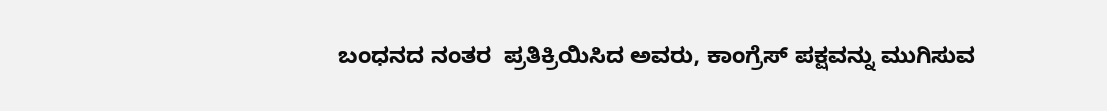ಬಂಧನದ ನಂತರ  ಪ್ರತಿಕ್ರಿಯಿಸಿದ ಅವರು, ಕಾಂಗ್ರೆಸ್ ಪಕ್ಷವನ್ನು ಮುಗಿಸುವ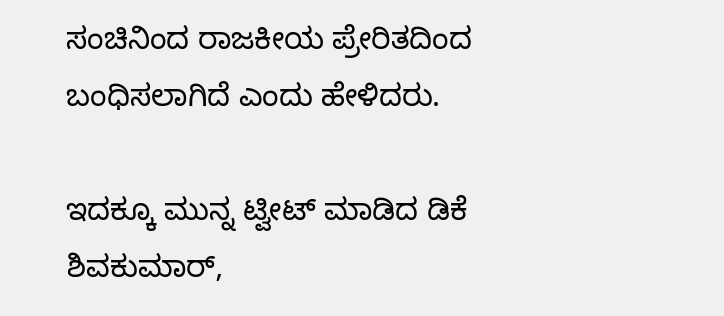ಸಂಚಿನಿಂದ ರಾಜಕೀಯ ಪ್ರೇರಿತದಿಂದ ಬಂಧಿಸಲಾಗಿದೆ ಎಂದು ಹೇಳಿದರು.

ಇದಕ್ಕೂ ಮುನ್ನ ಟ್ವೀಟ್ ಮಾಡಿದ ಡಿಕೆ ಶಿವಕುಮಾರ್,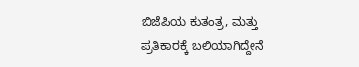ಬಿಜೆಪಿಯ ಕುತಂತ್ರ, ಮತ್ತು ಪ್ರತಿಕಾರಕ್ಕೆ ಬಲಿಯಾಗಿದ್ದೇನೆ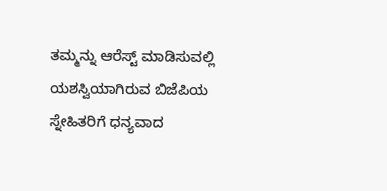ತಮ್ಮನ್ನು ಆರೆಸ್ಟ್ ಮಾಡಿಸುವಲ್ಲಿ ಯಶಸ್ವಿಯಾಗಿರುವ ಬಿಜೆಪಿಯ ಸ್ನೇಹಿತರಿಗೆ ಧನ್ಯವಾದ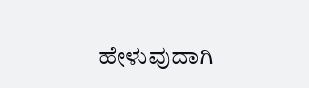ಹೇಳುವುದಾಗಿ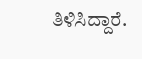ತಿಳಿಸಿದ್ದಾರೆ.